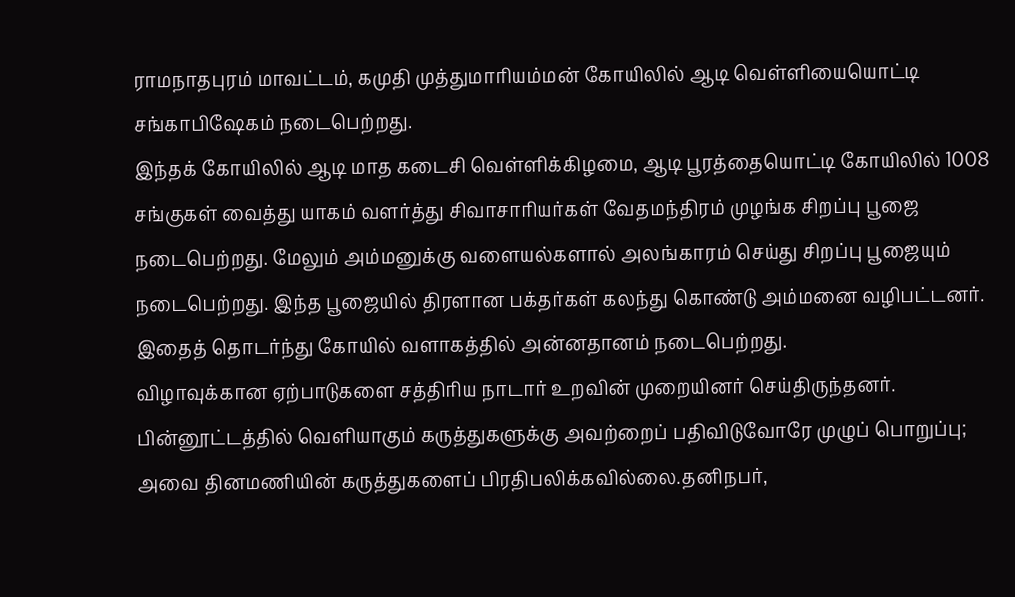ராமநாதபுரம் மாவட்டம், கமுதி முத்துமாரியம்மன் கோயிலில் ஆடி வெள்ளியையொட்டி சங்காபிஷேகம் நடைபெற்றது.
இந்தக் கோயிலில் ஆடி மாத கடைசி வெள்ளிக்கிழமை, ஆடி பூரத்தையொட்டி கோயிலில் 1008 சங்குகள் வைத்து யாகம் வளர்த்து சிவாசாரியர்கள் வேதமந்திரம் முழங்க சிறப்பு பூஜை நடைபெற்றது. மேலும் அம்மனுக்கு வளையல்களால் அலங்காரம் செய்து சிறப்பு பூஜையும் நடைபெற்றது. இந்த பூஜையில் திரளான பக்தர்கள் கலந்து கொண்டு அம்மனை வழிபட்டனர். இதைத் தொடர்ந்து கோயில் வளாகத்தில் அன்னதானம் நடைபெற்றது.
விழாவுக்கான ஏற்பாடுகளை சத்திரிய நாடார் உறவின் முறையினர் செய்திருந்தனர்.
பின்னூட்டத்தில் வெளியாகும் கருத்துகளுக்கு அவற்றைப் பதிவிடுவோரே முழுப் பொறுப்பு; அவை தினமணியின் கருத்துகளைப் பிரதிபலிக்கவில்லை.தனிநபர்,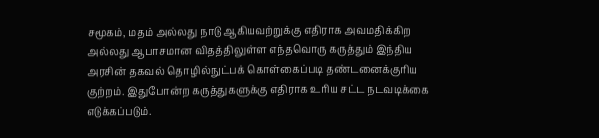சமூகம், மதம் அல்லது நாடு ஆகியவற்றுக்கு எதிராக அவமதிக்கிற அல்லது ஆபாசமான விதத்திலுள்ள எந்தவொரு கருத்தும் இந்திய அரசின் தகவல் தொழில்நுட்பக் கொள்கைப்படி தண்டனைக்குரிய குற்றம். இதுபோன்ற கருத்துகளுக்கு எதிராக உரிய சட்ட நடவடிக்கை எடுக்கப்படும்.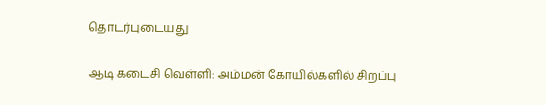தொடர்புடையது

ஆடி கடைசி வெள்ளி: அம்மன் கோயில்களில் சிறப்பு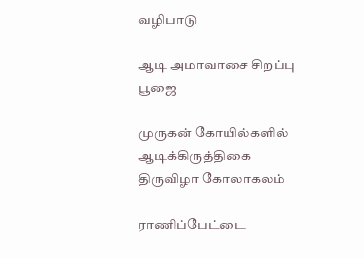வழிபாடு

ஆடி அமாவாசை சிறப்பு பூஜை

முருகன் கோயில்களில் ஆடிக்கிருத்திகை திருவிழா கோலாகலம்

ராணிப்பேட்டை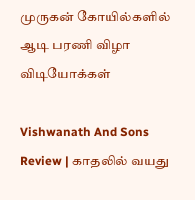முருகன் கோயில்களில் ஆடி பரணி விழா
விடியோக்கள்

Vishwanath And Sons Review | காதலில் வயது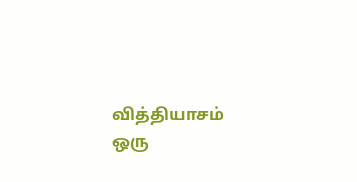வித்தியாசம் ஒரு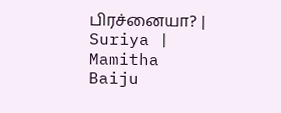பிரச்னையா? | Suriya | Mamitha Baiju